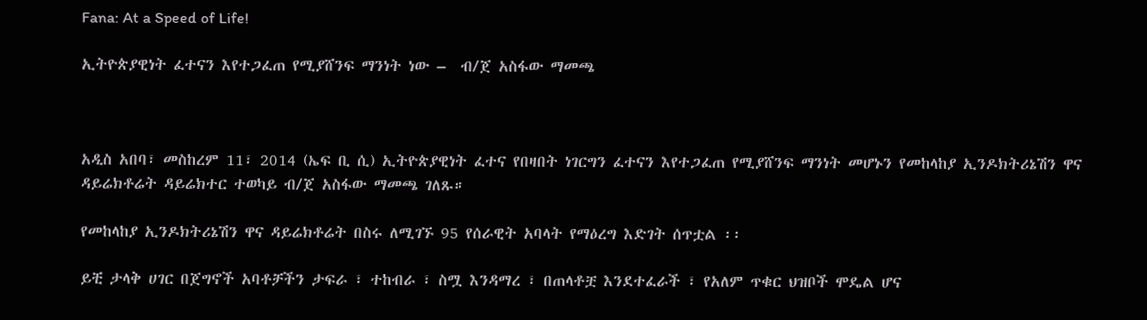Fana: At a Speed of Life!

ኢትዮጵያዊነት ፈተናን እየተጋፈጠ የሚያሸንፍ ማንነት ነው –  ብ/ጀ አስፋው ማመጫ



አዲስ አበባ፣ መስከረም 11፣ 2014 (ኤፍ ቢ ሲ) ኢትዮጵያዊነት ፈተና የበዛበት ነገርግን ፈተናን እየተጋፈጠ የሚያሸንፍ ማንነት መሆኑን የመከላከያ ኢንዶክትሪኔሽን ዋና ዳይሬክቶሬት ዳይሬክተር ተወካይ ብ/ጀ አስፋው ማመጫ ገለጹ።

የመከላከያ ኢንዶክትሪኔሽን ዋና ዳይሬክቶሬት በስሩ ለሚገኙ 95 የሰራዊት አባላት የማዕረግ እድገት ሰጥቷል ፡፡

ይቺ ታላቅ ሀገር በጀግኖች አባቶቻችን ታፍራ ፣ ተከብራ ፣ ስሟ እንዳማረ ፣ በጠላቶቿ እንደተፈራች ፣ የአለም ጥቁር ህዝቦች ሞዴል ሆና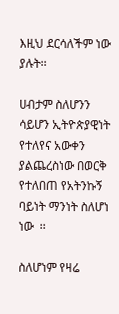እዚህ ደርሳለችም ነው ያሉት፡፡

ሀብታም ስለሆንን ሳይሆን ኢትዮጵያዊነት የተለየና አውቀን ያልጨረስነው በወርቅ የተለበጠ የአትንኩኝ ባይነት ማንነት ስለሆነ ነው  ፡፡

ስለሆነም የዛሬ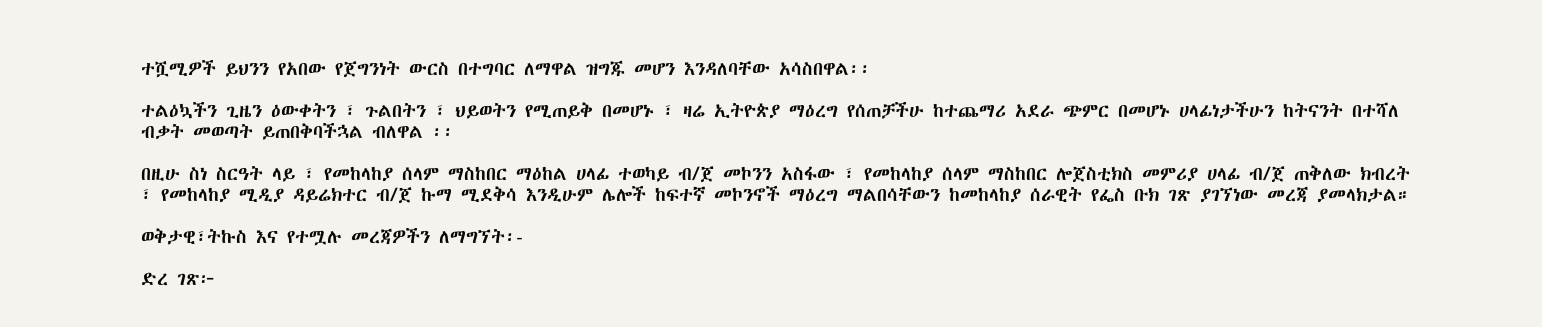ተሿሚዎች ይህንን የአበው የጀግንነት ውርስ በተግባር ለማዋል ዝግጁ መሆን እንዳለባቸው አሳስበዋል፡፡

ተልዕኳችን ጊዜን ዕውቀትን ፣ ጉልበትን ፣ ህይወትን የሚጠይቅ በመሆኑ ፣ ዛሬ ኢትዮጵያ ማዕረግ የሰጠቻችሁ ከተጨማሪ አደራ ጭምር በመሆኑ ሀላፊነታችሁን ከትናንት በተሻለ ብቃት መወጣት ይጠበቅባችኋል ብለዋል ፡፡

በዚሁ ስነ ስርዓት ላይ ፣ የመከላከያ ሰላም ማስከበር ማዕከል ሀላፊ ተወካይ ብ/ጀ መኮንን አስፋው ፣ የመከላከያ ሰላም ማስከበር ሎጀስቲክስ መምሪያ ሀላፊ ብ/ጀ ጠቅለው ክብረት ፣ የመከላከያ ሚዲያ ዳይሬክተር ብ/ጀ ኩማ ሚደቅሳ እንዲሁም ሌሎች ከፍተኛ መኮንኖች ማዕረግ ማልበሳቸውን ከመከላከያ ሰራዊት የፌስ ቡክ ገጽ ያገኘነው መረጃ ያመላክታል።

ወቅታዊ፣ትኩስ እና የተሟሉ መረጃዎችን ለማግኘት፡-

ድረ ገጽ፦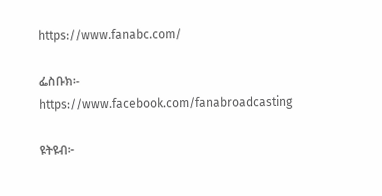https://www.fanabc.com/

ፌስቡክ፡- https://www.facebook.com/fanabroadcasting

ዩትዩብ፦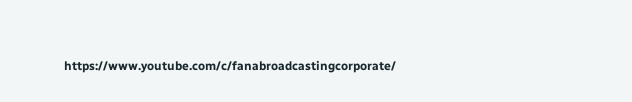https://www.youtube.com/c/fanabroadcastingcorporate/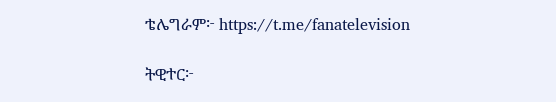ቴሌግራም፦ https://t.me/fanatelevision

ትዊተር፦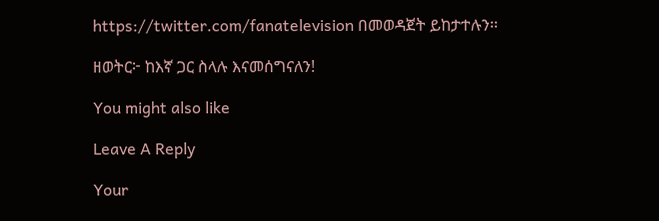https://twitter.com/fanatelevision በመወዳጀት ይከታተሉን፡፡

ዘወትር፦ ከእኛ ጋር ስላሉ እናመሰግናለን!

You might also like

Leave A Reply

Your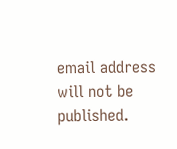email address will not be published.